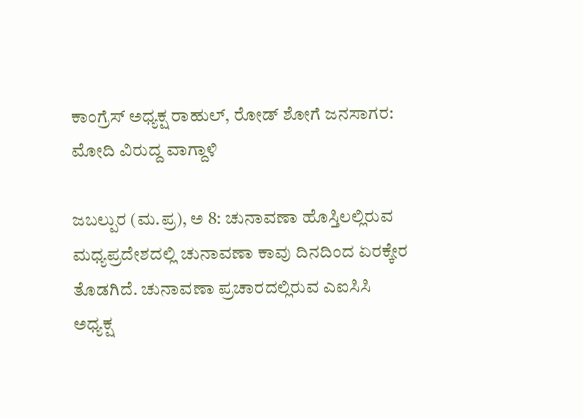ಕಾಂಗ್ರೆಸ್ ಅಧ್ಯಕ್ಷ ರಾಹುಲ್, ರೋಡ್ ಶೋಗೆ ಜನಸಾಗರ: ಮೋದಿ ವಿರುದ್ದ ವಾಗ್ದಾಳಿ

ಜಬಲ್ಪುರ (ಮ.ಪ್ರ), ಅ 8: ಚುನಾವಣಾ ಹೊಸ್ತಿಲಲ್ಲಿರುವ ಮಧ್ಯಪ್ರದೇಶದಲ್ಲಿ ಚುನಾವಣಾ ಕಾವು ದಿನದಿಂದ ಏರಕ್ಕೇರ ತೊಡಗಿದೆ. ಚುನಾವಣಾ ಪ್ರಚಾರದಲ್ಲಿರುವ ಎಐಸಿಸಿ ಅಧ್ಯಕ್ಷ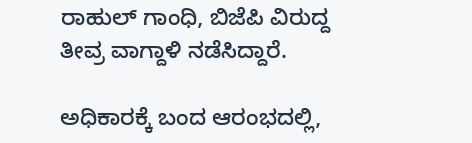ರಾಹುಲ್ ಗಾಂಧಿ, ಬಿಜೆಪಿ ವಿರುದ್ದ ತೀವ್ರ ವಾಗ್ದಾಳಿ ನಡೆಸಿದ್ದಾರೆ.

ಅಧಿಕಾರಕ್ಕೆ ಬಂದ ಆರಂಭದಲ್ಲಿ,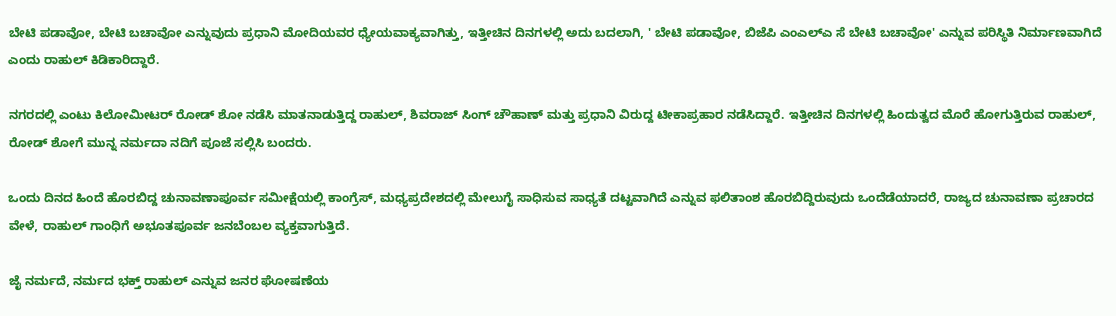ಬೇಟಿ ಪಡಾವೋ, ಬೇಟಿ ಬಚಾವೋ ಎನ್ನುವುದು ಪ್ರಧಾನಿ ಮೋದಿಯವರ ಧ್ಯೇಯವಾಕ್ಯವಾಗಿತ್ತು, ಇತ್ತೀಚಿನ ದಿನಗಳಲ್ಲಿ ಅದು ಬದಲಾಗಿ, ' ಬೇಟಿ ಪಡಾವೋ, ಬಿಜೆಪಿ ಎಂಎಲ್ಎ ಸೆ ಬೇಟಿ ಬಚಾವೋ' ಎನ್ನುವ ಪರಿಸ್ಥಿತಿ ನಿರ್ಮಾಣವಾಗಿದೆ ಎಂದು ರಾಹುಲ್ ಕಿಡಿಕಾರಿದ್ದಾರೆ.

ನಗರದಲ್ಲಿ ಎಂಟು ಕಿಲೋಮೀಟರ್ ರೋಡ್ ಶೋ ನಡೆಸಿ ಮಾತನಾಡುತ್ತಿದ್ದ ರಾಹುಲ್, ಶಿವರಾಜ್ ಸಿಂಗ್ ಚೌಹಾಣ್ ಮತ್ತು ಪ್ರಧಾನಿ ವಿರುದ್ದ ಟೀಕಾಪ್ರಹಾರ ನಡೆಸಿದ್ದಾರೆ. ಇತ್ತೀಚಿನ ದಿನಗಳಲ್ಲಿ ಹಿಂದುತ್ವದ ಮೊರೆ ಹೋಗುತ್ತಿರುವ ರಾಹುಲ್, ರೋಡ್ ಶೋಗೆ ಮುನ್ನ ನರ್ಮದಾ ನದಿಗೆ ಪೂಜೆ ಸಲ್ಲಿಸಿ ಬಂದರು.

ಒಂದು ದಿನದ ಹಿಂದೆ ಹೊರಬಿದ್ದ ಚುನಾವಣಾಪೂರ್ವ ಸಮೀಕ್ಷೆಯಲ್ಲಿ ಕಾಂಗ್ರೆಸ್, ಮಧ್ಯಪ್ರದೇಶದಲ್ಲಿ ಮೇಲುಗೈ ಸಾಧಿಸುವ ಸಾಧ್ಯತೆ ದಟ್ಟವಾಗಿದೆ ಎನ್ನುವ ಫಲಿತಾಂಶ ಹೊರಬಿದ್ದಿರುವುದು ಒಂದೆಡೆಯಾದರೆ, ರಾಜ್ಯದ ಚುನಾವಣಾ ಪ್ರಚಾರದ ವೇಳೆ, ರಾಹುಲ್ ಗಾಂಧಿಗೆ ಅಭೂತಪೂರ್ವ ಜನಬೆಂಬಲ ವ್ಯಕ್ತವಾಗುತ್ತಿದೆ.

ಜೈ ನರ್ಮದೆ, ನರ್ಮದ ಭಕ್ತ್ ರಾಹುಲ್ ಎನ್ನುವ ಜನರ ಘೋಷಣೆಯ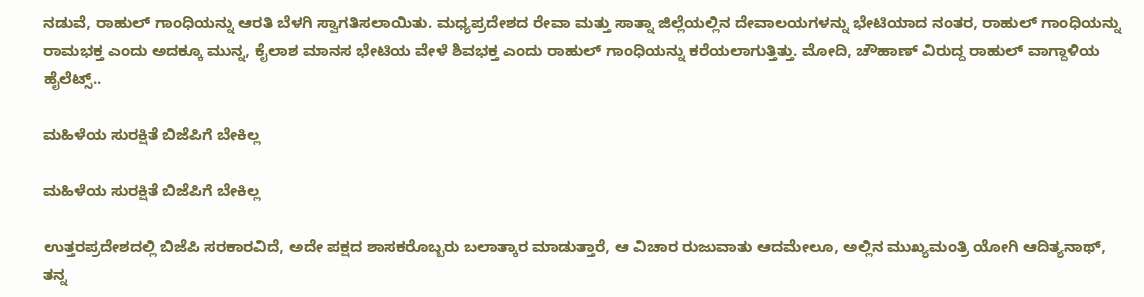ನಡುವೆ, ರಾಹುಲ್ ಗಾಂಧಿಯನ್ನು ಆರತಿ ಬೆಳಗಿ ಸ್ವಾಗತಿಸಲಾಯಿತು. ಮಧ್ಯಪ್ರದೇಶದ ರೇವಾ ಮತ್ತು ಸಾತ್ನಾ ಜಿಲ್ಲೆಯಲ್ಲಿನ ದೇವಾಲಯಗಳನ್ನು ಭೇಟಿಯಾದ ನಂತರ, ರಾಹುಲ್ ಗಾಂಧಿಯನ್ನು ರಾಮಭಕ್ತ ಎಂದು ಅದಕ್ಕೂ ಮುನ್ನ, ಕೈಲಾಶ ಮಾನಸ ಭೇಟಿಯ ವೇಳೆ ಶಿವಭಕ್ತ ಎಂದು ರಾಹುಲ್ ಗಾಂಧಿಯನ್ನು ಕರೆಯಲಾಗುತ್ತಿತ್ತು. ಮೋದಿ, ಚೌಹಾಣ್ ವಿರುದ್ದ ರಾಹುಲ್ ವಾಗ್ದಾಳಿಯ ಹೈಲೆಟ್ಸ್..

ಮಹಿಳೆಯ ಸುರಕ್ಷಿತೆ ಬಿಜೆಪಿಗೆ ಬೇಕಿಲ್ಲ

ಮಹಿಳೆಯ ಸುರಕ್ಷಿತೆ ಬಿಜೆಪಿಗೆ ಬೇಕಿಲ್ಲ

ಉತ್ತರಪ್ರದೇಶದಲ್ಲಿ ಬಿಜೆಪಿ ಸರಕಾರವಿದೆ, ಅದೇ ಪಕ್ಷದ ಶಾಸಕರೊಬ್ಬರು ಬಲಾತ್ಕಾರ ಮಾಡುತ್ತಾರೆ, ಆ ವಿಚಾರ ರುಜುವಾತು ಆದಮೇಲೂ, ಅಲ್ಲಿನ ಮುಖ್ಯಮಂತ್ರಿ ಯೋಗಿ ಆದಿತ್ಯನಾಥ್, ತನ್ನ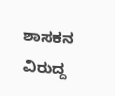ಶಾಸಕನ ವಿರುದ್ದ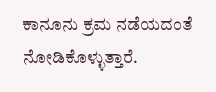ಕಾನೂನು ಕ್ರಮ ನಡೆಯದಂತೆ ನೋಡಿಕೊಳ್ಳುತ್ತಾರೆ.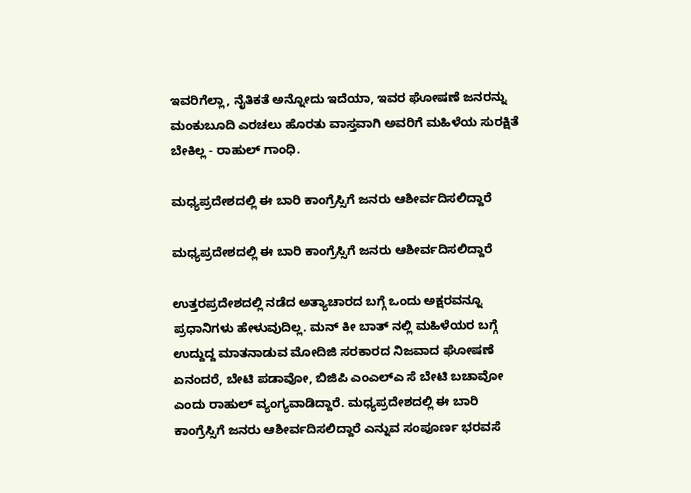ಇವರಿಗೆಲ್ಲಾ, ನೈತಿಕತೆ ಅನ್ನೋದು ಇದೆಯಾ, ಇವರ ಘೋಷಣೆ ಜನರನ್ನು ಮಂಕುಬೂದಿ ಎರಚಲು ಹೊರತು ವಾಸ್ತವಾಗಿ ಅವರಿಗೆ ಮಹಿಳೆಯ ಸುರಕ್ಷಿತೆ ಬೇಕಿಲ್ಲ - ರಾಹುಲ್ ಗಾಂಧಿ.

ಮಧ್ಯಪ್ರದೇಶದಲ್ಲಿ ಈ ಬಾರಿ ಕಾಂಗ್ರೆಸ್ಸಿಗೆ ಜನರು ಆಶೀರ್ವದಿಸಲಿದ್ದಾರೆ

ಮಧ್ಯಪ್ರದೇಶದಲ್ಲಿ ಈ ಬಾರಿ ಕಾಂಗ್ರೆಸ್ಸಿಗೆ ಜನರು ಆಶೀರ್ವದಿಸಲಿದ್ದಾರೆ

ಉತ್ತರಪ್ರದೇಶದಲ್ಲಿ ನಡೆದ ಅತ್ಯಾಚಾರದ ಬಗ್ಗೆ ಒಂದು ಅಕ್ಷರವನ್ನೂ ಪ್ರಧಾನಿಗಳು ಹೇಳುವುದಿಲ್ಲ. ಮನ್ ಕೀ ಬಾತ್ ನಲ್ಲಿ ಮಹಿಳೆಯರ ಬಗ್ಗೆ ಉದ್ದುದ್ದ ಮಾತನಾಡುವ ಮೋದಿಜಿ ಸರಕಾರದ ನಿಜವಾದ ಘೋಷಣೆ ಏನಂದರೆ, ಬೇಟಿ ಪಡಾವೋ, ಬಿಜಿಪಿ ಎಂಎಲ್ಎ ಸೆ ಬೇಟಿ ಬಚಾವೋ ಎಂದು ರಾಹುಲ್ ವ್ಯಂಗ್ಯವಾಡಿದ್ದಾರೆ. ಮಧ್ಯಪ್ರದೇಶದಲ್ಲಿ ಈ ಬಾರಿ ಕಾಂಗ್ರೆಸ್ಸಿಗೆ ಜನರು ಆಶೀರ್ವದಿಸಲಿದ್ದಾರೆ ಎನ್ನುವ ಸಂಪೂರ್ಣ ಭರವಸೆ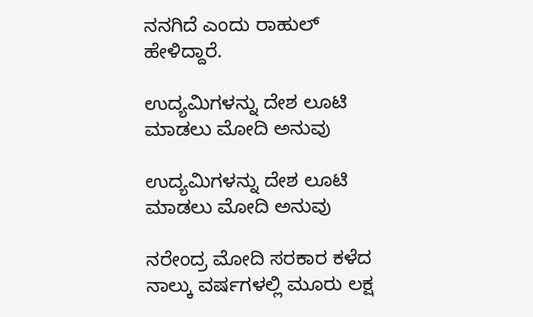ನನಗಿದೆ ಎಂದು ರಾಹುಲ್ ಹೇಳಿದ್ದಾರೆ.

ಉದ್ಯಮಿಗಳನ್ನು ದೇಶ ಲೂಟಿ ಮಾಡಲು ಮೋದಿ ಅನುವು

ಉದ್ಯಮಿಗಳನ್ನು ದೇಶ ಲೂಟಿ ಮಾಡಲು ಮೋದಿ ಅನುವು

ನರೇಂದ್ರ ಮೋದಿ ಸರಕಾರ ಕಳೆದ ನಾಲ್ಕು ವರ್ಷಗಳಲ್ಲಿ ಮೂರು ಲಕ್ಷ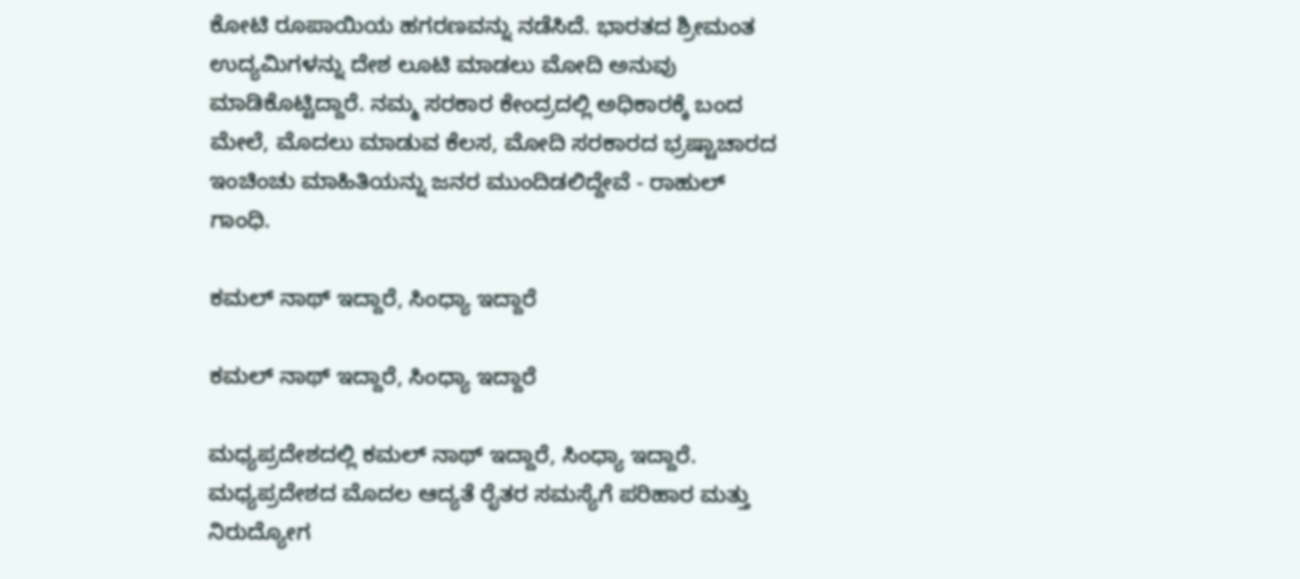ಕೋಟಿ ರೂಪಾಯಿಯ ಹಗರಣವನ್ನು ನಡೆಸಿದೆ. ಭಾರತದ ಶ್ರೀಮಂತ ಉದ್ಯಮಿಗಳನ್ನು ದೇಶ ಲೂಟಿ ಮಾಡಲು ಮೋದಿ ಅನುವು ಮಾಡಿಕೊಟ್ಟಿದ್ದಾರೆ. ನಮ್ಮ ಸರಕಾರ ಕೇಂದ್ರದಲ್ಲಿ ಅಧಿಕಾರಕ್ಕೆ ಬಂದ ಮೇಲೆ, ಮೊದಲು ಮಾಡುವ ಕೆಲಸ, ಮೋದಿ ಸರಕಾರದ ಭ್ರಷ್ಟಾಚಾರದ ಇಂಚಿಂಚು ಮಾಹಿತಿಯನ್ನು ಜನರ ಮುಂದಿಡಲಿದ್ದೇವೆ - ರಾಹುಲ್ ಗಾಂಧಿ.

ಕಮಲ್ ನಾಥ್ ಇದ್ದಾರೆ, ಸಿಂಧ್ಯಾ ಇದ್ದಾರೆ

ಕಮಲ್ ನಾಥ್ ಇದ್ದಾರೆ, ಸಿಂಧ್ಯಾ ಇದ್ದಾರೆ

ಮಧ್ಯಪ್ರದೇಶದಲ್ಲಿ ಕಮಲ್ ನಾಥ್ ಇದ್ದಾರೆ, ಸಿಂಧ್ಯಾ ಇದ್ದಾರೆ. ಮಧ್ಯಪ್ರದೇಶದ ಮೊದಲ ಆದ್ಯತೆ ರೈತರ ಸಮಸ್ಯೆಗೆ ಪರಿಹಾರ ಮತ್ತು ನಿರುದ್ಯೋಗ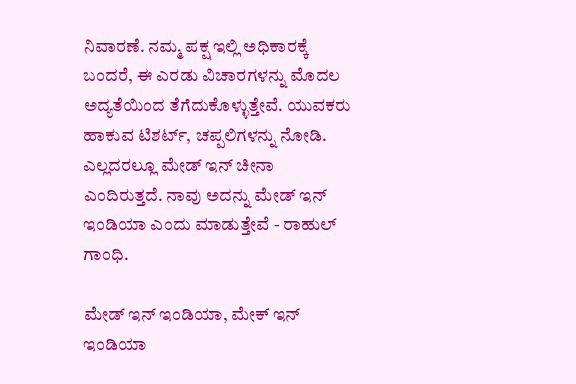ನಿವಾರಣೆ. ನಮ್ಮ ಪಕ್ಷ ಇಲ್ಲಿ ಅಧಿಕಾರಕ್ಕೆ ಬಂದರೆ, ಈ ಎರಡು ವಿಚಾರಗಳನ್ನು ಮೊದಲ ಅದ್ಯತೆಯಿಂದ ತೆಗೆದುಕೊಳ್ಳುತ್ತೇವೆ. ಯುವಕರು ಹಾಕುವ ಟಿಶರ್ಟ್, ಚಪ್ಪಲಿಗಳನ್ನು ನೋಡಿ. ಎಲ್ಲದರಲ್ಲೂ ಮೇಡ್ ಇನ್ ಚೀನಾ ಎಂದಿರುತ್ತದೆ. ನಾವು ಅದನ್ನು ಮೇಡ್ ಇನ್ ಇಂಡಿಯಾ ಎಂದು ಮಾಡುತ್ತೇವೆ - ರಾಹುಲ್ ಗಾಂಧಿ.

ಮೇಡ್ ಇನ್ ಇಂಡಿಯಾ, ಮೇಕ್ ಇನ್ ಇಂಡಿಯಾ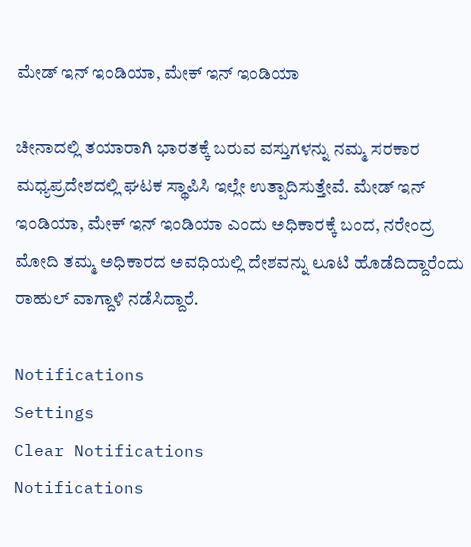ಮೇಡ್ ಇನ್ ಇಂಡಿಯಾ, ಮೇಕ್ ಇನ್ ಇಂಡಿಯಾ

ಚೀನಾದಲ್ಲಿ ತಯಾರಾಗಿ ಭಾರತಕ್ಕೆ ಬರುವ ವಸ್ತುಗಳನ್ನು ನಮ್ಮ ಸರಕಾರ ಮಧ್ಯಪ್ರದೇಶದಲ್ಲಿ ಘಟಕ ಸ್ಥಾಪಿಸಿ ಇಲ್ಲೇ ಉತ್ಪಾದಿಸುತ್ತೇವೆ. ಮೇಡ್ ಇನ್ ಇಂಡಿಯಾ, ಮೇಕ್ ಇನ್ ಇಂಡಿಯಾ ಎಂದು ಅಧಿಕಾರಕ್ಕೆ ಬಂದ, ನರೇಂದ್ರ ಮೋದಿ ತಮ್ಮ ಅಧಿಕಾರದ ಅವಧಿಯಲ್ಲಿ ದೇಶವನ್ನು ಲೂಟಿ ಹೊಡೆದಿದ್ದಾರೆಂದು ರಾಹುಲ್ ವಾಗ್ದಾಳಿ ನಡೆಸಿದ್ದಾರೆ.

Notifications
Settings
Clear Notifications
Notifications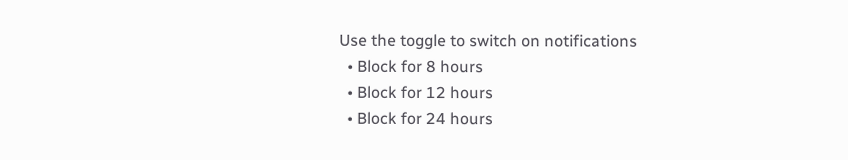Use the toggle to switch on notifications
  • Block for 8 hours
  • Block for 12 hours
  • Block for 24 hours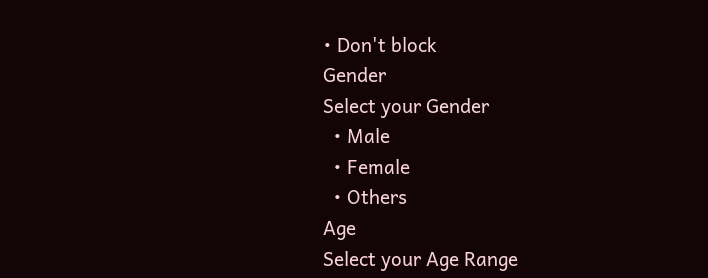• Don't block
Gender
Select your Gender
  • Male
  • Female
  • Others
Age
Select your Age Range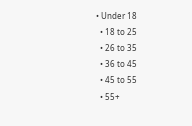• Under 18
  • 18 to 25
  • 26 to 35
  • 36 to 45
  • 45 to 55
  • 55+